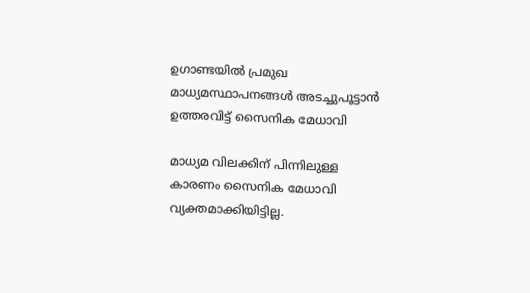ഉഗാണ്ടയില്‍ പ്രമുഖ മാധ്യമസ്ഥാപനങ്ങള്‍ അടച്ചുപൂട്ടാന്‍ ഉത്തരവിട്ട് സൈനിക മേധാവി

മാധ്യമ വിലക്കിന് പിന്നിലുള്ള കാരണം സൈനിക മേധാവി വ്യക്തമാക്കിയിട്ടില്ല.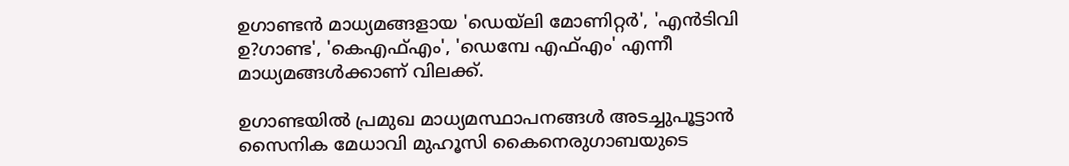ഉഗാണ്ടന്‍ മാധ്യമങ്ങളായ 'ഡെയ്‌ലി മോണിറ്റര്‍', 'എന്‍ടിവി ഉ?ഗാണ്ട', 'കെഎഫ്എം', 'ഡെമ്പേ എഫ്എം' എന്നീ മാധ്യമങ്ങള്‍ക്കാണ് വിലക്ക്.

ഉഗാണ്ടയില്‍ പ്രമുഖ മാധ്യമസ്ഥാപനങ്ങള്‍ അടച്ചുപൂട്ടാന്‍ സൈനിക മേധാവി മുഹൂസി കൈനെരുഗാബയുടെ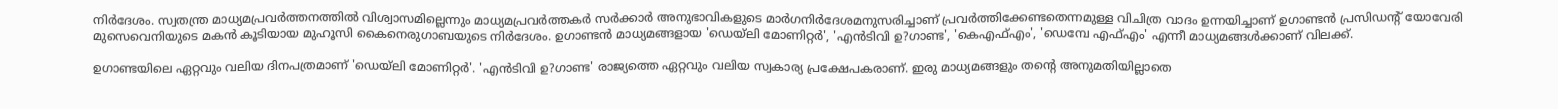നിര്‍ദേശം. സ്വതന്ത്ര മാധ്യമപ്രവര്‍ത്തനത്തില്‍ വിശ്വാസമില്ലെന്നും മാധ്യമപ്രവര്‍ത്തകര്‍ സര്‍ക്കാര്‍ അനുഭാവികളുടെ മാര്‍ഗനിര്‍ദേശമനുസരിച്ചാണ് പ്രവര്‍ത്തിക്കേണ്ടതെന്നമുള്ള വിചിത്ര വാദം ഉന്നയിച്ചാണ് ഉഗാണ്ടന്‍ പ്രസിഡന്റ് യോവേരി മുസെവെനിയുടെ മകന്‍ കൂടിയായ മുഹൂസി കൈനെരുഗാബയുടെ നിര്‍ദേശം. ഉഗാണ്ടന്‍ മാധ്യമങ്ങളായ 'ഡെയ്‌ലി മോണിറ്റര്‍', 'എന്‍ടിവി ഉ?ഗാണ്ട', 'കെഎഫ്എം', 'ഡെമ്പേ എഫ്എം' എന്നീ മാധ്യമങ്ങള്‍ക്കാണ് വിലക്ക്.

ഉഗാണ്ടയിലെ ഏറ്റവും വലിയ ദിനപത്രമാണ് 'ഡെയ്‌ലി മോണിറ്റര്‍'. 'എന്‍ടിവി ഉ?ഗാണ്ട' രാജ്യത്തെ ഏറ്റവും വലിയ സ്വകാര്യ പ്രക്ഷേപകരാണ്. ഇരു മാധ്യമങ്ങളും തന്റെ അനുമതിയില്ലാതെ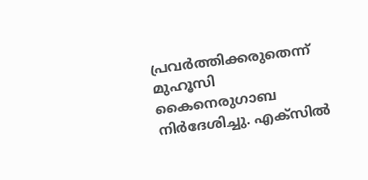പ്രവര്‍ത്തിക്കരുതെന്ന് മുഹൂസി കൈനെരുഗാബ നിര്‍ദേശിച്ചു. എക്‌സില്‍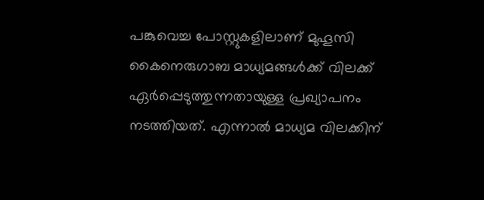പങ്കുവെച്ച പോസ്റ്റുകളിലാണ് മുഹൂസി കൈനെരുഗാബ മാധ്യമങ്ങള്‍ക്ക് വിലക്ക് ഏര്‍പ്പെടുത്തുന്നതായുള്ള പ്രഖ്യാപനം നടത്തിയത്. എന്നാല്‍ മാധ്യമ വിലക്കിന്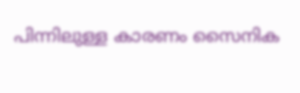പിന്നിലുള്ള കാരണം സൈനിക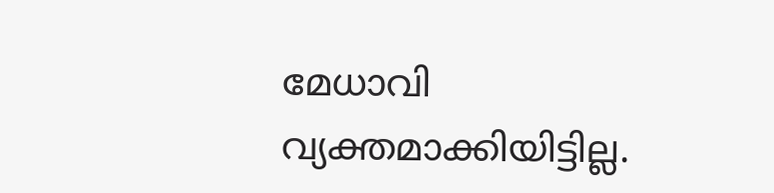മേധാവി വ്യക്തമാക്കിയിട്ടില്ല.